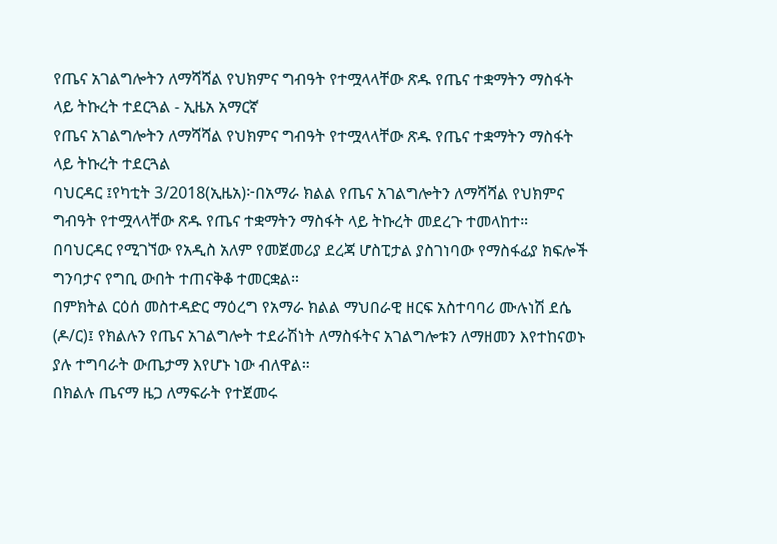የጤና አገልግሎትን ለማሻሻል የህክምና ግብዓት የተሟላላቸው ጽዱ የጤና ተቋማትን ማስፋት ላይ ትኩረት ተደርጓል - ኢዜአ አማርኛ
የጤና አገልግሎትን ለማሻሻል የህክምና ግብዓት የተሟላላቸው ጽዱ የጤና ተቋማትን ማስፋት ላይ ትኩረት ተደርጓል
ባህርዳር ፤የካቲት 3/2018(ኢዜአ)፦በአማራ ክልል የጤና አገልግሎትን ለማሻሻል የህክምና ግብዓት የተሟላላቸው ጽዱ የጤና ተቋማትን ማስፋት ላይ ትኩረት መደረጉ ተመላከተ።
በባህርዳር የሚገኘው የአዲስ አለም የመጀመሪያ ደረጃ ሆስፒታል ያስገነባው የማስፋፊያ ክፍሎች ግንባታና የግቢ ውበት ተጠናቅቆ ተመርቋል።
በምክትል ርዕሰ መስተዳድር ማዕረግ የአማራ ክልል ማህበራዊ ዘርፍ አስተባባሪ ሙሉነሽ ደሴ (ዶ/ር)፤ የክልሉን የጤና አገልግሎት ተደራሽነት ለማስፋትና አገልግሎቱን ለማዘመን እየተከናወኑ ያሉ ተግባራት ውጤታማ እየሆኑ ነው ብለዋል።
በክልሉ ጤናማ ዜጋ ለማፍራት የተጀመሩ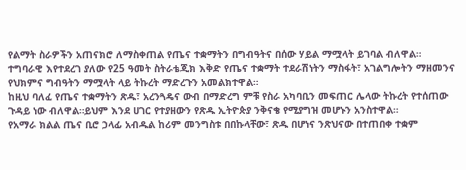የልማት ስራዎችን አጠናክሮ ለማስቀጠል የጤና ተቋማትን በግብዓትና በሰው ሃይል ማሟላት ይገባል ብለዋል።
ተግባራዊ እየተደረገ ያለው የ25 ዓመት ስትራቴጂክ እቅድ የጤና ተቋማት ተደራሽነትን ማስፋት፣ አገልግሎትን ማዘመንና የህክምና ግብዓትን ማሟላት ላይ ትኩረት ማድረጉን አመልክተዋል።
ከዚህ ባለፈ የጤና ተቋማትን ጽዱ፣ አረንጓዴና ውብ በማድረግ ምቹ የስራ አካባቢን መፍጠር ሌላው ትኩረት የተሰጠው ጉዳይ ነው ብለዋል።ይህም እንደ ሀገር የተያዘውን የጽዱ ኢትዮጵያ ንቅናቄ የሚያግዝ መሆኑን አንስተዋል።
የአማራ ክልል ጤና ቢሮ ኃላፊ አብዱል ከሪም መንግስቱ በበኩላቸው፣ ጽዱ በሆነና ንጽህናው በተጠበቀ ተቋም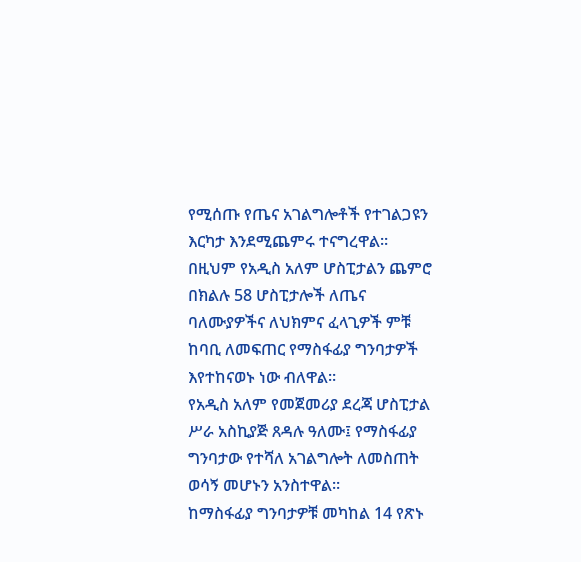የሚሰጡ የጤና አገልግሎቶች የተገልጋዩን እርካታ እንደሚጨምሩ ተናግረዋል።
በዚህም የአዲስ አለም ሆስፒታልን ጨምሮ በክልሉ 58 ሆስፒታሎች ለጤና ባለሙያዎችና ለህክምና ፈላጊዎች ምቹ ከባቢ ለመፍጠር የማስፋፊያ ግንባታዎች እየተከናወኑ ነው ብለዋል።
የአዲስ አለም የመጀመሪያ ደረጃ ሆስፒታል ሥራ አስኪያጅ ጸዳሉ ዓለሙ፤ የማስፋፊያ ግንባታው የተሻለ አገልግሎት ለመስጠት ወሳኝ መሆኑን አንስተዋል።
ከማስፋፊያ ግንባታዎቹ መካከል 14 የጽኑ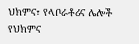ህክምና፣ የላቦራቶሪና ሌሎች የህክምና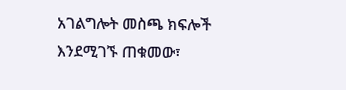አገልግሎት መስጫ ክፍሎች እንደሚገኙ ጠቁመው፣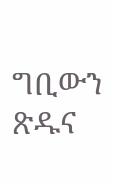ግቢውን ጽዱና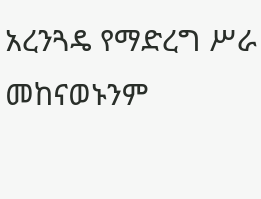አረንጓዴ የማድረግ ሥራ መከናወኑንም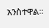አንስተዋል።